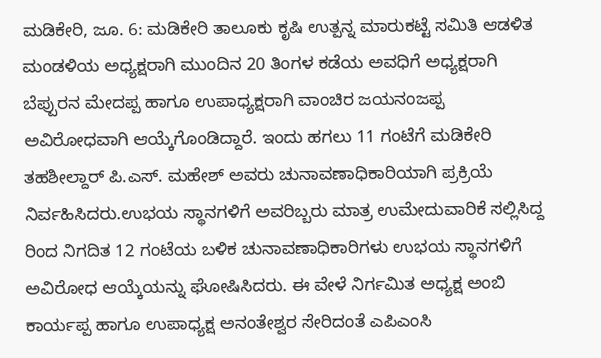ಮಡಿಕೇರಿ, ಜೂ. 6: ಮಡಿಕೇರಿ ತಾಲೂಕು ಕೃಷಿ ಉತ್ಪನ್ನ ಮಾರುಕಟ್ಟೆ ಸಮಿತಿ ಆಡಳಿತ ಮಂಡಳಿಯ ಅಧ್ಯಕ್ಷರಾಗಿ ಮುಂದಿನ 20 ತಿಂಗಳ ಕಡೆಯ ಅವಧಿಗೆ ಅಧ್ಯಕ್ಷರಾಗಿ ಬೆಪ್ಪುರನ ಮೇದಪ್ಪ ಹಾಗೂ ಉಪಾಧ್ಯಕ್ಷರಾಗಿ ವಾಂಚಿರ ಜಯನಂಜಪ್ಪ ಅವಿರೋಧವಾಗಿ ಆಯ್ಕೆಗೊಂಡಿದ್ದಾರೆ. ಇಂದು ಹಗಲು 11 ಗಂಟೆಗೆ ಮಡಿಕೇರಿ ತಹಶೀಲ್ದಾರ್ ಪಿ.ಎಸ್. ಮಹೇಶ್ ಅವರು ಚುನಾವಣಾಧಿಕಾರಿಯಾಗಿ ಪ್ರಕ್ರಿಯೆ ನಿರ್ವಹಿಸಿದರು.ಉಭಯ ಸ್ಥಾನಗಳಿಗೆ ಅವರಿಬ್ಬರು ಮಾತ್ರ ಉಮೇದುವಾರಿಕೆ ಸಲ್ಲಿಸಿದ್ದ ರಿಂದ ನಿಗದಿತ 12 ಗಂಟೆಯ ಬಳಿಕ ಚುನಾವಣಾಧಿಕಾರಿಗಳು ಉಭಯ ಸ್ಥಾನಗಳಿಗೆ ಅವಿರೋಧ ಆಯ್ಕೆಯನ್ನು ಘೋಷಿಸಿದರು. ಈ ವೇಳೆ ನಿರ್ಗಮಿತ ಅಧ್ಯಕ್ಷ ಅಂಬಿ ಕಾರ್ಯಪ್ಪ ಹಾಗೂ ಉಪಾಧ್ಯಕ್ಷ ಅನಂತೇಶ್ವರ ಸೇರಿದಂತೆ ಎಪಿಎಂಸಿ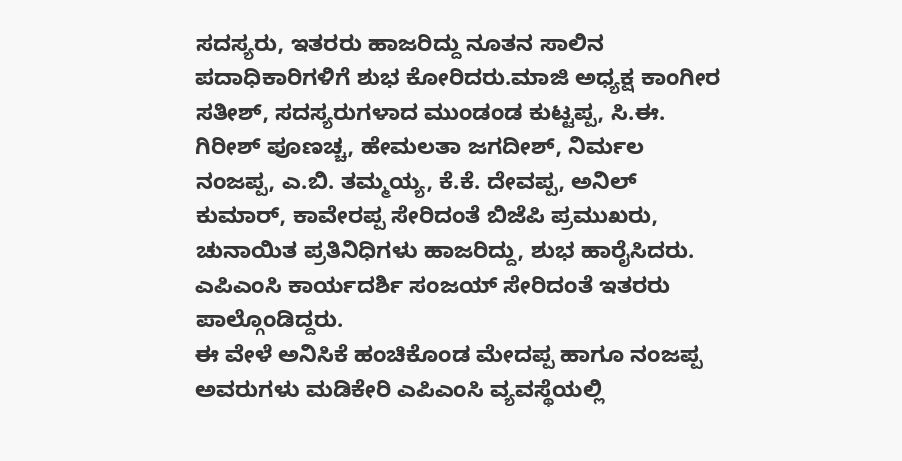ಸದಸ್ಯರು, ಇತರರು ಹಾಜರಿದ್ದು ನೂತನ ಸಾಲಿನ ಪದಾಧಿಕಾರಿಗಳಿಗೆ ಶುಭ ಕೋರಿದರು.ಮಾಜಿ ಅಧ್ಯಕ್ಷ ಕಾಂಗೀರ ಸತೀಶ್, ಸದಸ್ಯರುಗಳಾದ ಮುಂಡಂಡ ಕುಟ್ಟಪ್ಪ, ಸಿ.ಈ. ಗಿರೀಶ್ ಪೂಣಚ್ಚ, ಹೇಮಲತಾ ಜಗದೀಶ್, ನಿರ್ಮಲ ನಂಜಪ್ಪ, ಎ.ಬಿ. ತಮ್ಮಯ್ಯ, ಕೆ.ಕೆ. ದೇವಪ್ಪ, ಅನಿಲ್ ಕುಮಾರ್, ಕಾವೇರಪ್ಪ ಸೇರಿದಂತೆ ಬಿಜೆಪಿ ಪ್ರಮುಖರು, ಚುನಾಯಿತ ಪ್ರತಿನಿಧಿಗಳು ಹಾಜರಿದ್ದು, ಶುಭ ಹಾರೈಸಿದರು. ಎಪಿಎಂಸಿ ಕಾರ್ಯದರ್ಶಿ ಸಂಜಯ್ ಸೇರಿದಂತೆ ಇತರರು ಪಾಲ್ಗೊಂಡಿದ್ದರು.
ಈ ವೇಳೆ ಅನಿಸಿಕೆ ಹಂಚಿಕೊಂಡ ಮೇದಪ್ಪ ಹಾಗೂ ನಂಜಪ್ಪ ಅವರುಗಳು ಮಡಿಕೇರಿ ಎಪಿಎಂಸಿ ವ್ಯವಸ್ಥೆಯಲ್ಲಿ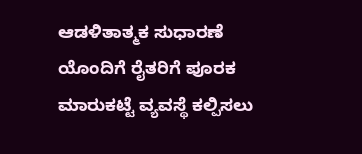ಆಡಳಿತಾತ್ಮಕ ಸುಧಾರಣೆ ಯೊಂದಿಗೆ ರೈತರಿಗೆ ಪೂರಕ ಮಾರುಕಟ್ಟೆ ವ್ಯವಸ್ಥೆ ಕಲ್ಪಿಸಲು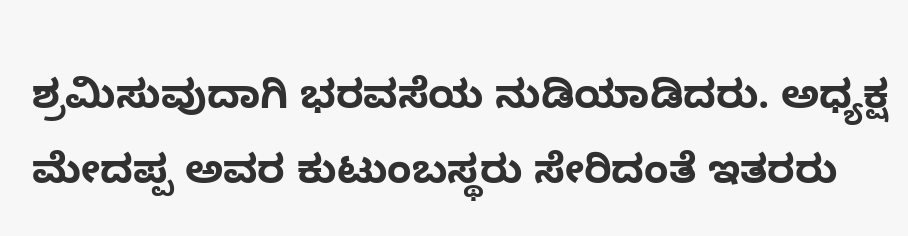ಶ್ರಮಿಸುವುದಾಗಿ ಭರವಸೆಯ ನುಡಿಯಾಡಿದರು. ಅಧ್ಯಕ್ಷ ಮೇದಪ್ಪ ಅವರ ಕುಟುಂಬಸ್ಥರು ಸೇರಿದಂತೆ ಇತರರು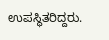ಉಪಸ್ಥಿತರಿದ್ದರು.